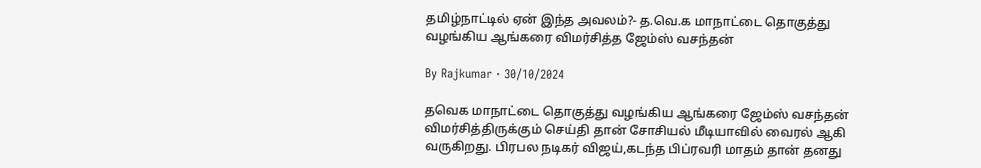தமிழ்நாட்டில் ஏன் இந்த அவலம்?- த.வெ.க மாநாட்டை தொகுத்து வழங்கிய ஆங்கரை விமர்சித்த ஜேம்ஸ் வசந்தன்

By Rajkumar · 30/10/2024

தவெக மாநாட்டை தொகுத்து வழங்கிய ஆங்கரை ஜேம்ஸ் வசந்தன் விமர்சித்திருக்கும் செய்தி தான் சோசியல் மீடியாவில் வைரல் ஆகி வருகிறது. பிரபல நடிகர் விஜய்,கடந்த பிப்ரவரி மாதம் தான் தனது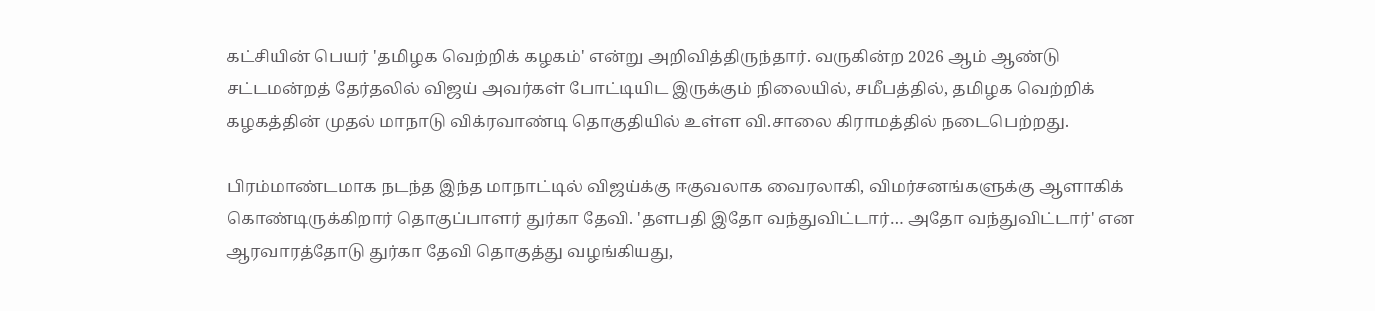கட்சியின் பெயர் 'தமிழக வெற்றிக் கழகம்' என்று அறிவித்திருந்தார். வருகின்ற 2026 ஆம் ஆண்டு சட்டமன்றத் தேர்தலில் விஜய் அவர்கள் போட்டியிட இருக்கும் நிலையில், சமீபத்தில், தமிழக வெற்றிக் கழகத்தின் முதல் மாநாடு விக்ரவாண்டி தொகுதியில் உள்ள வி.சாலை கிராமத்தில் நடைபெற்றது.

பிரம்மாண்டமாக நடந்த இந்த மாநாட்டில் விஜய்க்கு ஈகுவலாக வைரலாகி, விமர்சனங்களுக்கு ஆளாகிக் கொண்டிருக்கிறார் தொகுப்பாளர் துர்கா தேவி. 'தளபதி இதோ வந்துவிட்டார்… அதோ வந்துவிட்டார்' என ஆரவாரத்தோடு துர்கா தேவி தொகுத்து வழங்கியது,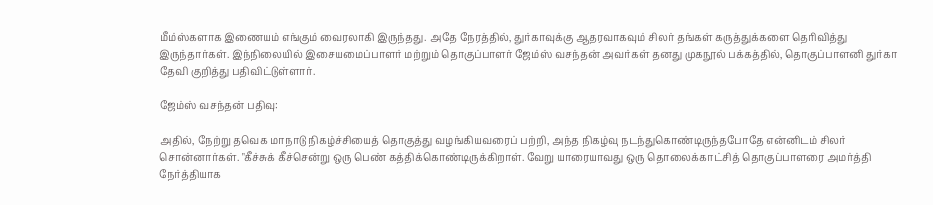மீம்ஸ்களாக இணையம் எங்கும் வைரலாகி இருந்தது. அதே நேரத்தில், துர்காவுக்கு ஆதரவாகவும் சிலர் தங்கள் கருத்துக்களை தெரிவித்து இருந்தார்கள். இந்நிலையில் இசையமைப்பாளர் மற்றும் தொகுப்பாளர் ஜேம்ஸ் வசந்தன் அவர்கள் தனது முகநூல் பக்கத்தில், தொகுப்பாளனி துர்கா தேவி குறித்து பதிவிட்டுள்ளார்.

ஜேம்ஸ் வசந்தன் பதிவு:

அதில், நேற்று தவெக மாநாடு நிகழ்ச்சியைத் தொகுத்து வழங்கியவரைப் பற்றி, அந்த நிகழ்வு நடந்துகொண்டிருந்தபோதே என்னிடம் சிலர் சொன்னார்கள். "கீச்சுக் கீச்சென்று ஒரு பெண் கத்திக்கொண்டிருக்கிறாள். வேறு யாரையாவது ஒரு தொலைக்காட்சித் தொகுப்பாளரை அமர்த்தி நேர்த்தியாக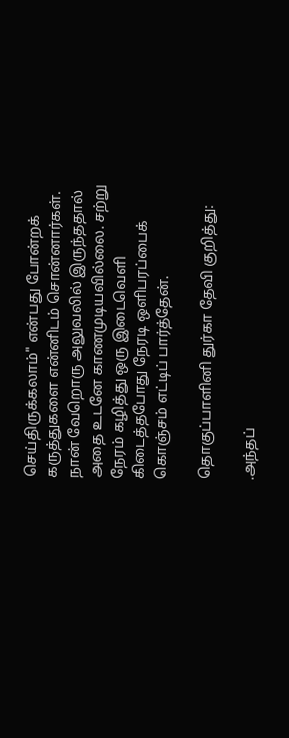செய்திருக்கலாம்" என்பது போன்றக் கருத்துகளை என்னிடம் சொன்னார்கள். நான் வேறொரு அலுவலில் இருந்ததால் அதை உடனே காணமுடியவில்லை. சற்று நேரம் கழித்து ஒரு இடைவெளி கிடைத்தபோது நேரடி ஒளிபரப்பைக் கொஞ்சம் எட்டிப் பார்த்தேன்.

தொகுப்பாளினி துர்கா தேவி குறித்து:

.அந்தப்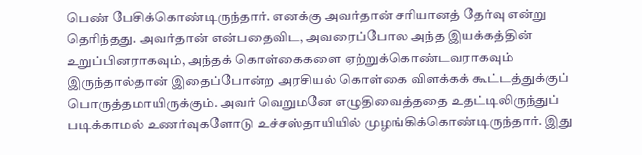பெண் பேசிக்கொண்டிருந்தார். எனக்கு அவர்தான் சரியானத் தேர்வு என்று தெரிந்தது. அவர்தான் என்பதைவிட, அவரைப்போல அந்த இயக்கத்தின் உறுப்பினராகவும், அந்தக் கொள்கைகளை ஏற்றுக்கொண்டவராகவும் இருந்தால்தான் இதைப்போன்ற அரசியல் கொள்கை விளக்கக் கூட்டத்துக்குப் பொருத்தமாயிருக்கும். அவர் வெறுமனே எழுதிவைத்ததை உதட்டிலிருந்துப் படிக்காமல் உணர்வுகளோடு உச்சஸ்தாயியில் முழங்கிக்கொண்டிருந்தார். இது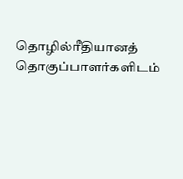தொழில்ரீதியானத் தொகுப்பாளர்களிடம்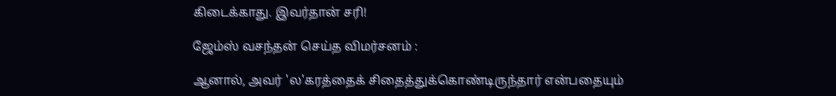கிடைக்காது. இவர்தான் சரி!

ஜேம்ஸ் வசந்தன் செய்த விமர்சனம் :

ஆனால், அவர் 'ல'கரத்தைக் சிதைத்துக்கொண்டிருந்தார் என்பதையும்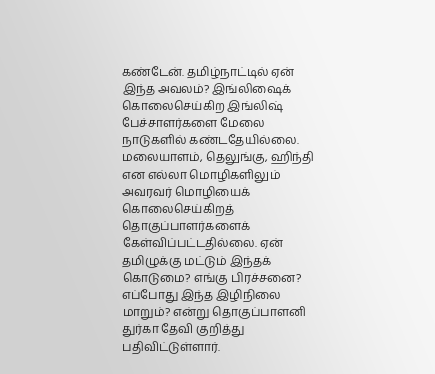கண்டேன். தமிழ்நாட்டில் ஏன் இந்த அவலம்? இங்லிஷைக் கொலைசெய்கிற இங்லிஷ் பேச்சாளர்களை மேலை நாடுகளில் கண்டதேயில்லை. மலையாளம், தெலுங்கு, ஹிந்தி என எல்லா மொழிகளிலும் அவரவர் மொழியைக் கொலைசெய்கிறத் தொகுப்பாளர்களைக் கேள்விப்பட்டதில்லை. ஏன் தமிழுக்கு மட்டும் இந்தக் கொடுமை? எங்கு பிரச்சனை? எப்போது இந்த இழிநிலை மாறும்? என்று தொகுப்பாளனி துர்கா தேவி குறித்து பதிவிட்டுள்ளார்.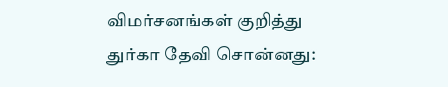விமர்சனங்கள் குறித்து துர்கா தேவி சொன்னது: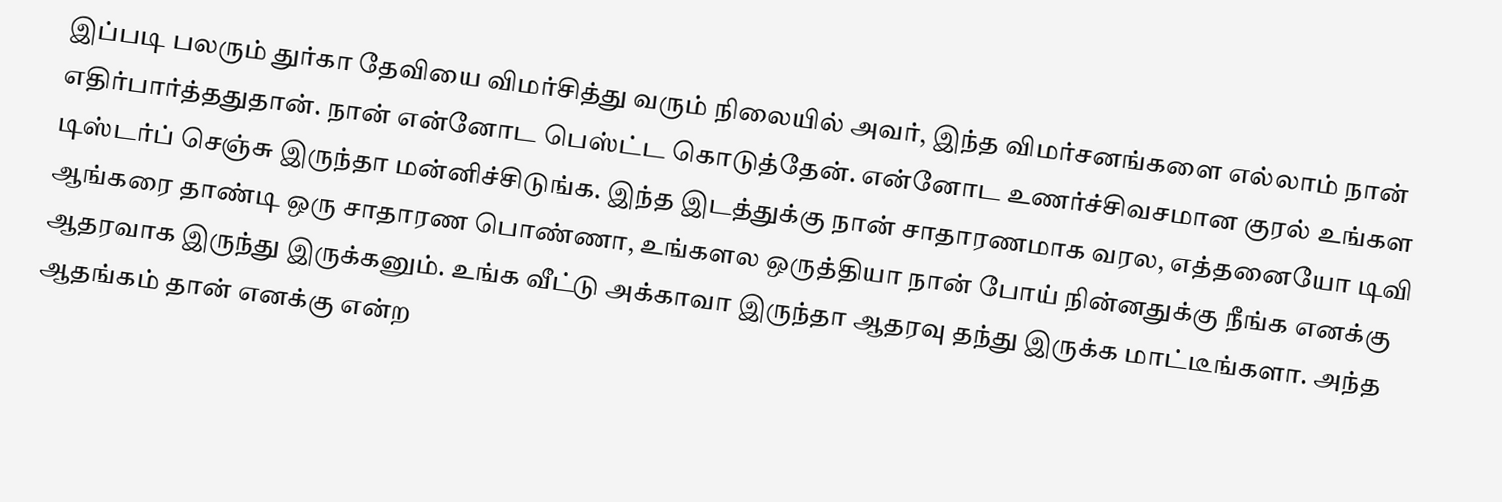இப்படி பலரும் துர்கா தேவியை விமர்சித்து வரும் நிலையில் அவர், இந்த விமர்சனங்களை எல்லாம் நான் எதிர்பார்த்ததுதான். நான் என்னோட பெஸ்ட்ட கொடுத்தேன். என்னோட உணர்ச்சிவசமான குரல் உங்கள டிஸ்டர்ப் செஞ்சு இருந்தா மன்னிச்சிடுங்க. இந்த இடத்துக்கு நான் சாதாரணமாக வரல, எத்தனையோ டிவி ஆங்கரை தாண்டி ஒரு சாதாரண பொண்ணா, உங்களல ஒருத்தியா நான் போய் நின்னதுக்கு நீங்க எனக்கு ஆதரவாக இருந்து இருக்கனும். உங்க வீட்டு அக்காவா இருந்தா ஆதரவு தந்து இருக்க மாட்டீங்களா. அந்த ஆதங்கம் தான் எனக்கு என்ற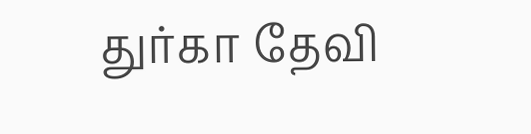துர்கா தேவி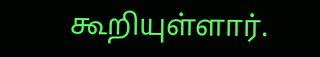கூறியுள்ளார்.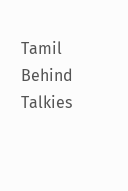Tamil Behind Talkies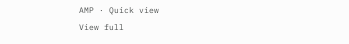AMP · Quick view
View full